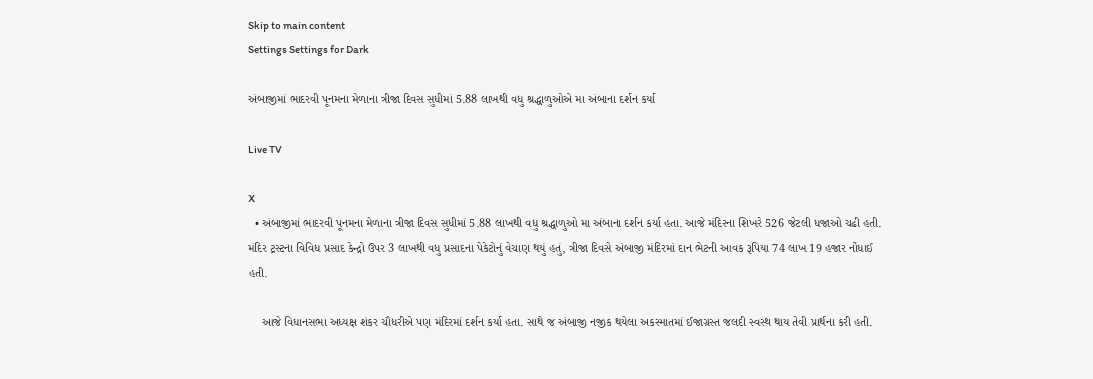Skip to main content
Settings Settings for Dark

અંબાજીમાં ભાદરવી પૂનમના મેળાના ત્રીજા દિવસ સુધીમાં 5.88 લાખથી વધુ શ્રદ્ધાળુઓએ મા અંબાના દર્શન કર્યા

Live TV

X
  • અંબાજીમાં ભાદરવી પૂનમના મેળાના ત્રીજા દિવસ સુધીમાં 5.88 લાખથી વધુ શ્રદ્ધાળુઓ મા અંબાના દર્શન કર્યા હતા. આજે મંદિરના શિખરે 526 જેટલી ધજાઓ ચઢી હતી. મંદિર ટ્રસ્ટના વિવિધ પ્રસાદ કેન્દ્રો ઉપર 3 લાખથી વધુ પ્રસાદના પેકેટોનું વેચાણ થયું હતું, ત્રીજા દિવસે અંબાજી મંદિરમાં દાન ભેટની આવક રૂપિયા 74 લાખ 19 હજાર નોંધાઈ હતી.

    આજે વિધાનસભા અધ્યક્ષ શંકર ચૌધરીએ પણ મંદિરમાં દર્શન કર્યા હતા. સાથે જ અંબાજી નજીક થયેલા અકસ્માતમાં ઈજાગ્રસ્ત જલદી સ્વસ્થ થાય તેવી પ્રાર્થના કરી હતી.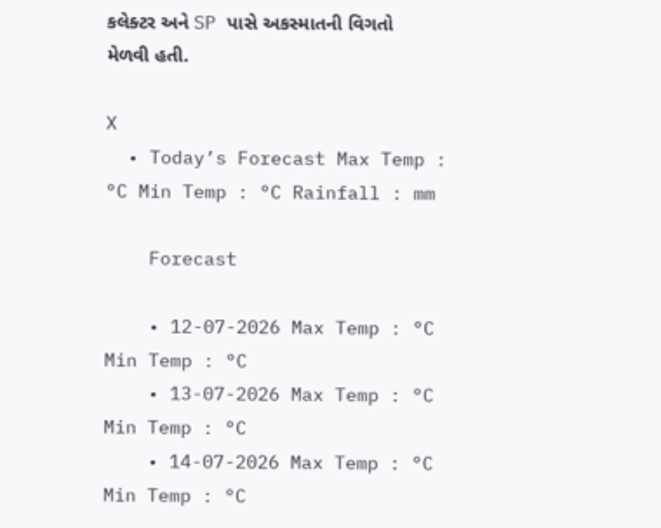કલેક્ટર અને SP પાસે અકસ્માતની વિગતો મેળવી હતી.

X
  • Today’s Forecast Max Temp : °C Min Temp : °C Rainfall : mm

    Forecast

    • 12-07-2026 Max Temp : °C Min Temp : °C
    • 13-07-2026 Max Temp : °C Min Temp : °C
    • 14-07-2026 Max Temp : °C Min Temp : °C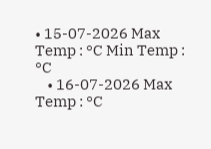• 15-07-2026 Max Temp : °C Min Temp : °C
    • 16-07-2026 Max Temp : °C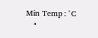Min Temp : °C
    •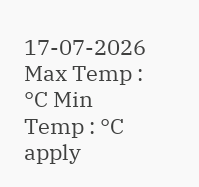17-07-2026 Max Temp : °C Min Temp : °C
apply